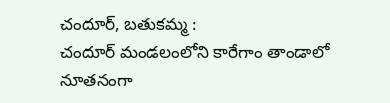చందూర్, బతుకమ్మ :
చందూర్ మండలంలోని కారేగాం తాండాలో నూతనంగా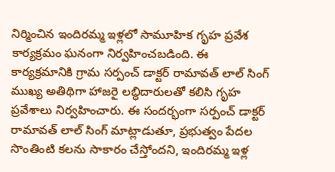నిర్మించిన ఇందిరమ్మ ఇళ్లలో సామూహిక గృహ ప్రవేశ కార్యక్రమం ఘనంగా నిర్వహించబడింది. ఈ కార్యక్రమానికి గ్రామ సర్పంచ్ డాక్టర్ రామావత్ లాల్ సింగ్ ముఖ్య అతిథిగా హాజరై లబ్ధిదారులతో కలిసి గృహ ప్రవేశాలు నిర్వహించారు. ఈ సందర్భంగా సర్పంచ్ డాక్టర్ రామావత్ లాల్ సింగ్ మాట్లాడుతూ, ప్రభుత్వం పేదల సొంతింటి కలను సాకారం చేస్తోందని, ఇందిరమ్మ ఇళ్ల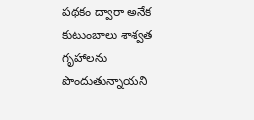పథకం ద్వారా అనేక కుటుంబాలు శాశ్వత గృహాలను పొందుతున్నాయని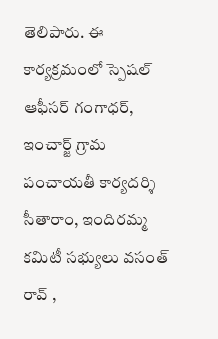తెలిపారు. ఈ కార్యక్రమంలో స్పెషల్ ఆఫీసర్ గంగాధర్, ఇంచార్జ్ గ్రామ పంచాయతీ కార్యదర్శి సీతారాం, ఇందిరమ్మ కమిటీ సభ్యులు వసంత్ రావ్ ,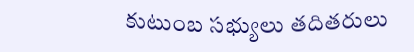కుటుంబ సభ్యులు తదితరులు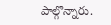పాల్గొన్నారు.